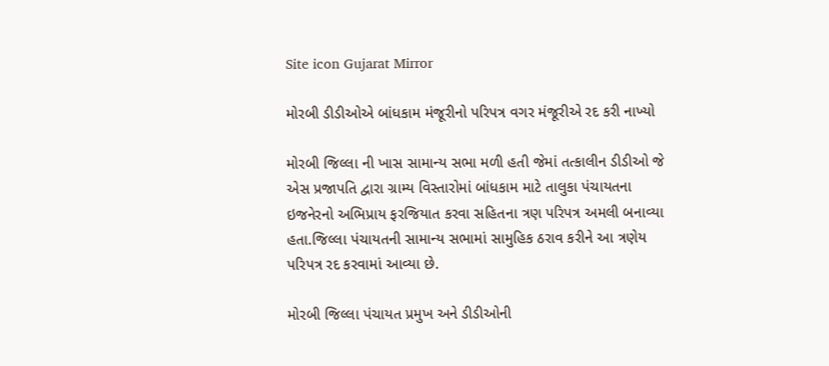Site icon Gujarat Mirror

મોરબી ડીડીઓએ બાંધકામ મંજૂરીનો પરિપત્ર વગર મંજૂરીએ રદ કરી નાખ્યો

મોરબી જિલ્લા ની ખાસ સામાન્ય સભા મળી હતી જેમાં તત્કાલીન ડીડીઓ જે એસ પ્રજાપતિ દ્વારા ગ્રામ્ય વિસ્તારોમાં બાંધકામ માટે તાલુકા પંચાયતના ઇજનેરનો અભિપ્રાય ફરજિયાત કરવા સહિતના ત્રણ પરિપત્ર અમલી બનાવ્યા હતા.જિલ્લા પંચાયતની સામાન્ય સભામાં સામુહિક ઠરાવ કરીને આ ત્રણેય પરિપત્ર રદ કરવામાં આવ્યા છે.

મોરબી જિલ્લા પંચાયત પ્રમુખ અને ડીડીઓની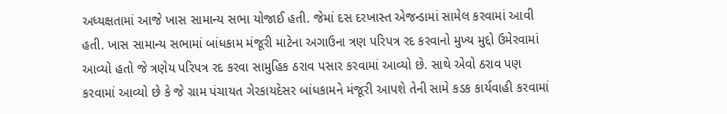અધ્યક્ષતામાં આજે ખાસ સામાન્ય સભા યોજાઈ હતી. જેમાં દસ દરખાસ્ત એજન્ડામાં સામેલ કરવામાં આવી હતી. ખાસ સામાન્ય સભામાં બાંધકામ મંજૂરી માટેના અગાઉના ત્રણ પરિપત્ર રદ કરવાનો મુખ્ય મુદ્દો ઉમેરવામાં આવ્યો હતો જે ત્રણેય પરિપત્ર રદ કરવા સામુહિક ઠરાવ પસાર કરવામાં આવ્યો છે. સાથે એવો ઠરાવ પણ કરવામાં આવ્યો છે કે જે ગ્રામ પંચાયત ગેરકાયદેસર બાંધકામને મંજૂરી આપશે તેની સામે કડક કાર્યવાહી કરવામાં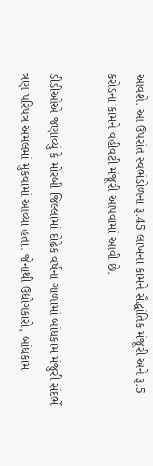આવશે. આ ઉપરાંત સ્વભંડોળના રૂ.45 લાખના કામને સૈદ્ધાંતિક મંજૂરી અને રૂ.5 કરોડના કામને વહીવટી મંજૂરી આપવામાં આવી છે.

ડીડીઓએ જણાવ્યું કે મોરબી જિલ્લામાં દોઢેક વર્ષના ગાળામાં બાંધકામ મંજુરી સંદર્ભે ત્રણ પરિપત્ર અમલમાં મુકવામાં આવ્યા હતા. જેનાથી ઉદ્યોગકારો, બાંધકામ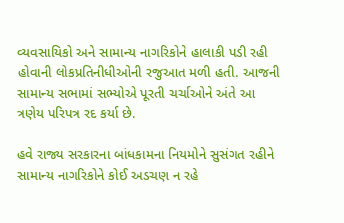વ્યવસાયિકો અને સામાન્ય નાગરિકોને હાલાકી પડી રહી હોવાની લોકપ્રતિનીધીઓની રજુઆત મળી હતી. આજની સામાન્ય સભામાં સભ્યોએ પૂરતી ચર્ચાઓને અંતે આ ત્રણેય પરિપત્ર રદ કર્યા છે.

હવે રાજ્ય સરકારના બાંધકામના નિયમોને સુસંગત રહીને સામાન્ય નાગરિકોને કોઈ અડચણ ન રહે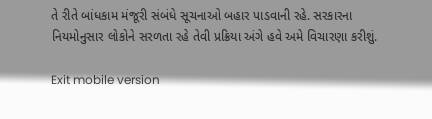તે રીતે બાંધકામ મંજૂરી સંબંધે સૂચનાઓ બહાર પાડવાની રહે. સરકારના નિયમોનુસાર લોકોને સરળતા રહે તેવી પ્રક્રિયા અંગે હવે અમે વિચારણા કરીશું.

Exit mobile version